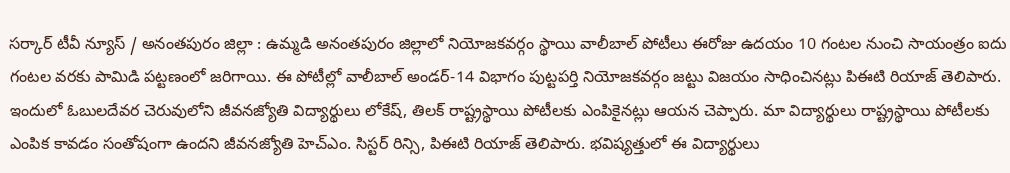సర్కార్ టీవీ న్యూస్ / అనంతపురం జిల్లా : ఉమ్మడి అనంతపురం జిల్లాలో నియోజకవర్గం స్థాయి వాలీబాల్ పోటీలు ఈరోజు ఉదయం 10 గంటల నుంచి సాయంత్రం ఐదు గంటల వరకు పామిడి పట్టణంలో జరిగాయి. ఈ పోటీల్లో వాలీబాల్ అండర్-14 విభాగం పుట్టపర్తి నియోజకవర్గం జట్టు విజయం సాధించినట్లు పిఈటి రియాజ్ తెలిపారు. ఇందులో ఓబులదేవర చెరువులోని జీవనజ్యోతి విద్యార్థులు లోకేష్, తిలక్ రాష్ట్రస్థాయి పోటీలకు ఎంపికైనట్లు ఆయన చెప్పారు. మా విద్యార్థులు రాష్ట్రస్థాయి పోటీలకు ఎంపిక కావడం సంతోషంగా ఉందని జీవనజ్యోతి హెచ్ఎం. సిస్టర్ రిన్సి, పిఈటి రియాజ్ తెలిపారు. భవిష్యత్తులో ఈ విద్యార్థులు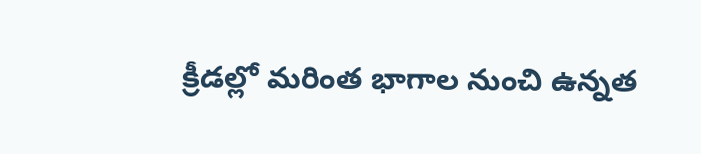క్రీడల్లో మరింత భాగాల నుంచి ఉన్నత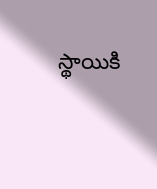స్థాయికి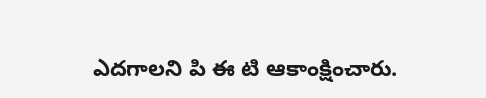ఎదగాలని పి ఈ టి ఆకాంక్షించారు.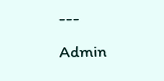---
Admin